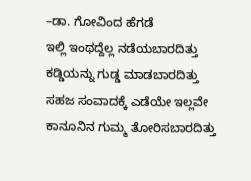–ಡಾ. ಗೋವಿಂದ ಹೆಗಡೆ
ಇಲ್ಲಿ ಇಂಥದ್ದೆಲ್ಲ ನಡೆಯಬಾರದಿತ್ತು
ಕಡ್ಡಿಯನ್ನು ಗುಡ್ಡ ಮಾಡಬಾರದಿತ್ತು
ಸಹಜ ಸಂವಾದಕ್ಕೆ ಎಡೆಯೇ ಇಲ್ಲವೇ
ಕಾನೂನಿನ ಗುಮ್ಮ ತೋರಿಸಬಾರದಿತ್ತು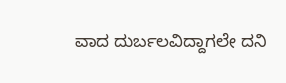ವಾದ ದುರ್ಬಲವಿದ್ದಾಗಲೇ ದನಿ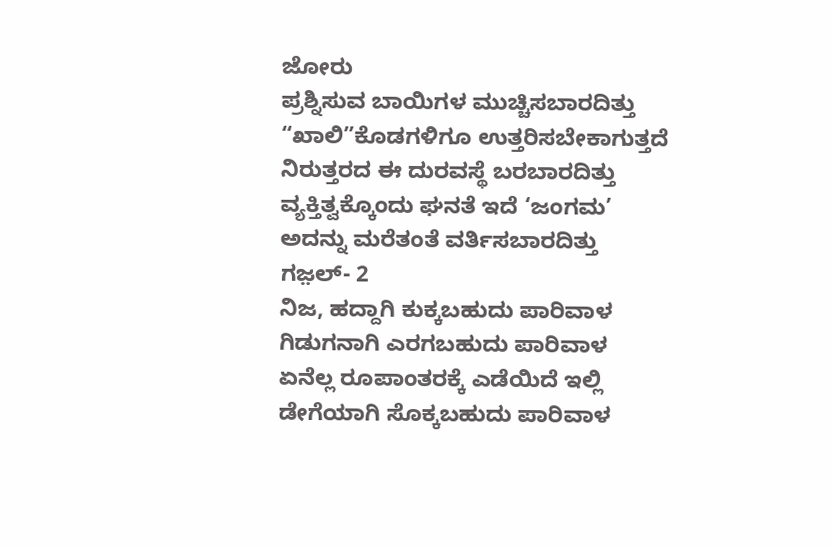ಜೋರು
ಪ್ರಶ್ನಿಸುವ ಬಾಯಿಗಳ ಮುಚ್ಚಿಸಬಾರದಿತ್ತು
“ಖಾಲಿ”ಕೊಡಗಳಿಗೂ ಉತ್ತರಿಸಬೇಕಾಗುತ್ತದೆ
ನಿರುತ್ತರದ ಈ ದುರವಸ್ಥೆ ಬರಬಾರದಿತ್ತು
ವ್ಯಕ್ತಿತ್ವಕ್ಕೊಂದು ಘನತೆ ಇದೆ ‘ಜಂಗಮ’
ಅದನ್ನು ಮರೆತಂತೆ ವರ್ತಿಸಬಾರದಿತ್ತು
ಗಜ಼ಲ್- 2
ನಿಜ, ಹದ್ದಾಗಿ ಕುಕ್ಕಬಹುದು ಪಾರಿವಾಳ
ಗಿಡುಗನಾಗಿ ಎರಗಬಹುದು ಪಾರಿವಾಳ
ಏನೆಲ್ಲ ರೂಪಾಂತರಕ್ಕೆ ಎಡೆಯಿದೆ ಇಲ್ಲಿ
ಡೇಗೆಯಾಗಿ ಸೊಕ್ಕಬಹುದು ಪಾರಿವಾಳ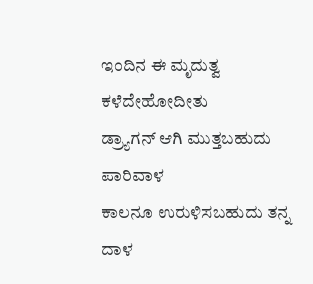ಇಂದಿನ ಈ ಮೃದುತ್ವ ಕಳೆದೇಹೋದೀತು
ಡ್ರ್ಯಾಗನ್ ಆಗಿ ಮುತ್ತಬಹುದು ಪಾರಿವಾಳ
ಕಾಲನೂ ಉರುಳಿಸಬಹುದು ತನ್ನ ದಾಳ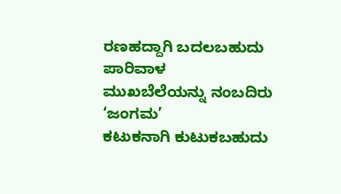ರಣಹದ್ದಾಗಿ ಬದಲಬಹುದು ಪಾರಿವಾಳ
ಮುಖಬೆಲೆಯನ್ನು ನಂಬದಿರು ‘ಜಂಗಮ’
ಕಟುಕನಾಗಿ ಕುಟುಕಬಹುದು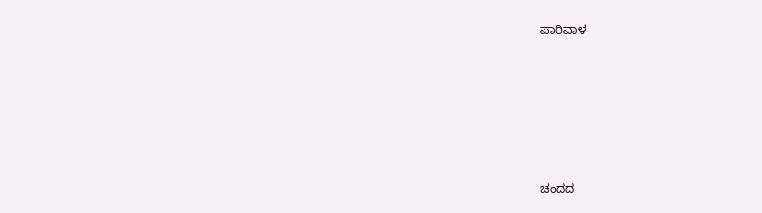ಪಾರಿವಾಳ






ಚಂದದ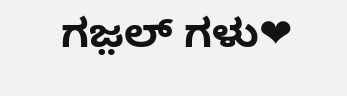ಗಜ಼ಲ್ ಗಳು❤